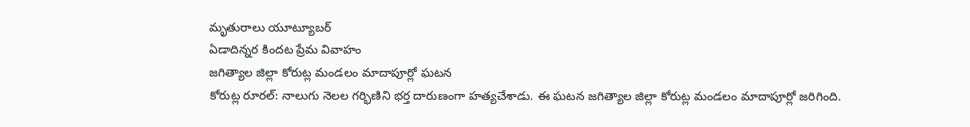మృతురాలు యూట్యూబర్
ఏడాదిన్నర కిందట ప్రేమ వివాహం
జగిత్యాల జిల్లా కోరుట్ల మండలం మాదాపూర్లో ఘటన
కోరుట్ల రూరల్: నాలుగు నెలల గర్భిణిని భర్త దారుణంగా హత్యచేశాడు. ఈ ఘటన జగిత్యాల జిల్లా కోరుట్ల మండలం మాదాపూర్లో జరిగింది.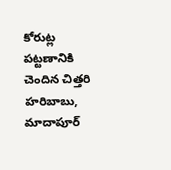కోరుట్ల పట్టణానికి చెందిన చిత్తరి హరిబాబు, మాదాపూర్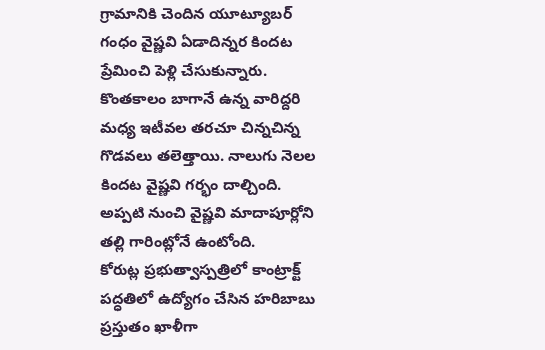గ్రామానికి చెందిన యూట్యూబర్ గంధం వైష్ణవి ఏడాదిన్నర కిందట ప్రేమించి పెళ్లి చేసుకున్నారు. కొంతకాలం బాగానే ఉన్న వారిద్దరి మధ్య ఇటీవల తరచూ చిన్నచిన్న గొడవలు తలెత్తాయి. నాలుగు నెలల కిందట వైష్ణవి గర్భం దాల్చింది. అప్పటి నుంచి వైష్ణవి మాదాపూర్లోని తల్లి గారింట్లోనే ఉంటోంది.
కోరుట్ల ప్రభుత్వాస్పత్రిలో కాంట్రాక్ట్ పద్ధతిలో ఉద్యోగం చేసిన హరిబాబు ప్రస్తుతం ఖాళీగా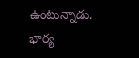ఉంటున్నాడు. భార్య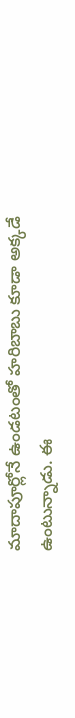మాదాపూర్లోనే ఉండటంతో హరిబాబు కూడా అక్కడే ఉంటున్నాడు. ఈ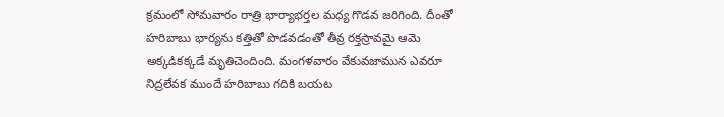క్రమంలో సోమవారం రాత్రి భార్యాభర్తల మధ్య గొడవ జరిగింది. దీంతో హరిబాబు భార్యను కత్తితో పొడవడంతో తీవ్ర రక్తస్రావమై ఆమె అక్కడికక్కడే మృతిచెందింది. మంగళవారం వేకువజామున ఎవరూ నిద్రలేవక ముందే హరిబాబు గదికి బయట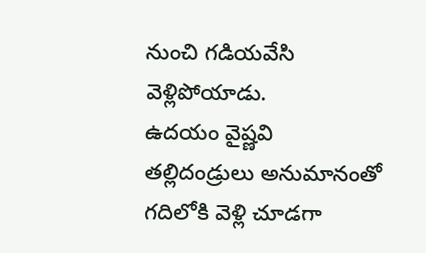నుంచి గడియవేసి వెళ్లిపోయాడు.
ఉదయం వైష్ణవి తల్లిదండ్రులు అనుమానంతో గదిలోకి వెళ్లి చూడగా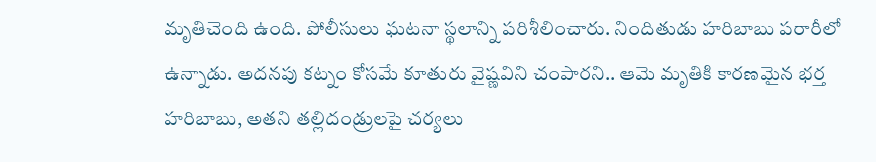మృతిచెంది ఉంది. పోలీసులు ఘటనా స్థలాన్ని పరిశీలించారు. నిందితుడు హరిబాబు పరారీలో ఉన్నాడు. అదనపు కట్నం కోసమే కూతురు వైష్ణవిని చంపారని.. ఆమె మృతికి కారణమైన భర్త హరిబాబు, అతని తల్లిదండ్రులపై చర్యలు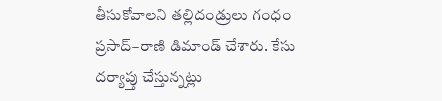తీసుకోవాలని తల్లిదండ్రులు గంధం ప్రసాద్–రాణి డిమాండ్ చేశారు. కేసు దర్యాప్తు చేస్తున్నట్లు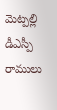మెట్పల్లి డీఎస్పీ రాములు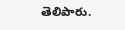తెలిపారు.